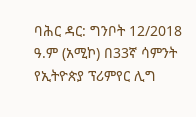ባሕር ዳር: ግንቦት 12/2018 ዓ.ም (አሚኮ) በ33ኛ ሳምንት የኢትዮጵያ ፕሪምየር ሊግ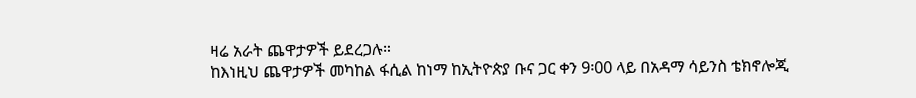ዛሬ አራት ጨዋታዎች ይደረጋሉ።
ከእነዚህ ጨዋታዎች መካከል ፋሲል ከነማ ከኢትዮጵያ ቡና ጋር ቀን 9፡00 ላይ በአዳማ ሳይንስ ቴክኖሎጂ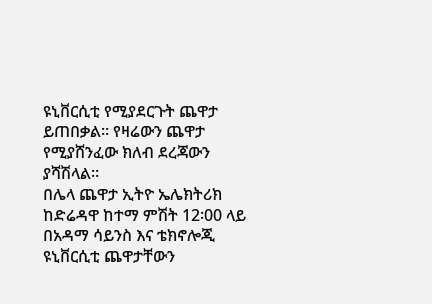ዩኒቨርሲቲ የሚያደርጉት ጨዋታ ይጠበቃል። የዛሬውን ጨዋታ የሚያሸንፈው ክለብ ደረጃውን ያሻሽላል።
በሌላ ጨዋታ ኢትዮ ኤሌክትሪክ ከድሬዳዋ ከተማ ምሽት 12፡00 ላይ በአዳማ ሳይንስ እና ቴክኖሎጂ ዩኒቨርሲቲ ጨዋታቸውን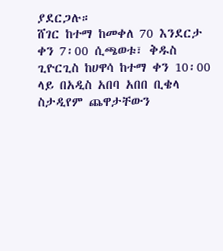ያደርጋሉ።
ሸገር ከተማ ከመቀለ 70 እንደርታ ቀን 7፡00 ሲጫወቱ፣ ቅዱስ ጊዮርጊስ ከሀዋሳ ከተማ ቀን 10፡00 ላይ በአዲስ አበባ አበበ ቢቄላ ስታዲየም ጨዋታቸውን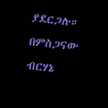ያደርጋሉ።
በምስጋናው ብርሃኔ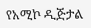የአሚኮ ዲጅታል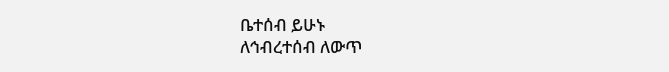ቤተሰብ ይሁኑ
ለኅብረተሰብ ለውጥ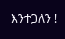እንተጋለን !